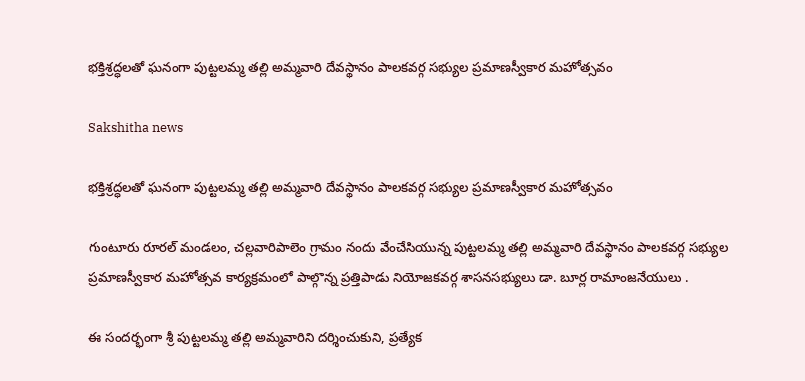భక్తిశ్రద్ధలతో ఘనంగా పుట్టలమ్మ తల్లి అమ్మవారి దేవస్థానం పాలకవర్గ సభ్యుల ప్రమాణస్వీకార మహోత్సవం

Sakshitha news

భక్తిశ్రద్ధలతో ఘనంగా పుట్టలమ్మ తల్లి అమ్మవారి దేవస్థానం పాలకవర్గ సభ్యుల ప్రమాణస్వీకార మహోత్సవం

గుంటూరు రూరల్ మండలం, చల్లవారిపాలెం గ్రామం నందు వేంచేసియున్న పుట్టలమ్మ తల్లి అమ్మవారి దేవస్థానం పాలకవర్గ సభ్యుల ప్రమాణస్వీకార మహోత్సవ కార్యక్రమంలో పాల్గొన్న ప్రత్తిపాడు నియోజకవర్గ శాసనసభ్యులు డా. బూర్ల రామాంజనేయులు .

ఈ సందర్భంగా శ్రీ పుట్టలమ్మ తల్లి అమ్మవారిని దర్శించుకుని, ప్రత్యేక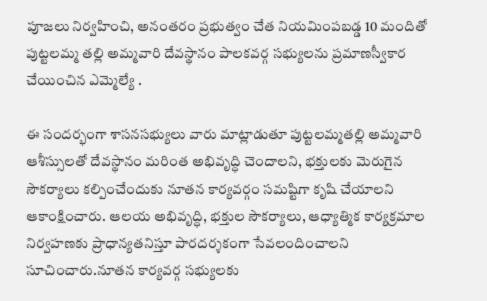పూజలు నిర్వహించి, అనంతరం ప్రభుత్వం చేత నియమింపబడ్డ 10 మందితో పుట్టలమ్మ తల్లి అమ్మవారి దేవస్థానం పాలకవర్గ సభ్యులను ప్రమాణస్వీకార చేయించిన ఎమ్మెల్యే .

ఈ సందర్భంగా శాసనసభ్యులు వారు మాట్లాడుతూ పుట్టలమ్మతల్లి అమ్మవారి ఆశీస్సులతో దేవస్థానం మరింత అభివృద్ధి చెందాలని, భక్తులకు మెరుగైన సౌకర్యాలు కల్పించేందుకు నూతన కార్యవర్గం సమష్టిగా కృషి చేయాలని ఆకాంక్షించారు. ఆలయ అభివృద్ధి, భక్తుల సౌకర్యాలు, ఆధ్యాత్మిక కార్యక్రమాల నిర్వహణకు ప్రాధాన్యతనిస్తూ పారదర్శకంగా సేవలందించాలని సూచించారు.నూతన కార్యవర్గ సభ్యులకు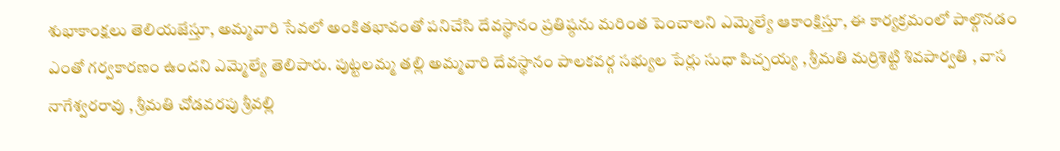శుభాకాంక్షలు తెలియజేస్తూ, అమ్మవారి సేవలో అంకితభావంతో పనిచేసి దేవస్థానం ప్రతిష్ఠను మరింత పెంచాలని ఎమ్మెల్యే ఆకాంక్షిస్తూ, ఈ కార్యక్రమంలో పాల్గొనడం ఎంతో గర్వకారణం ఉందని ఎమ్మెల్యే తెలిపారు. పుట్టలమ్మ తల్లి అమ్మవారి దేవస్థానం పాలకవర్గ సభ్యుల పేర్లు సుధా పిచ్చయ్య , శ్రీమతి మర్రిశెట్టి శివపార్వతి , వాస నాగేశ్వరరావు , శ్రీమతి చోడవరపు శ్రీవల్లి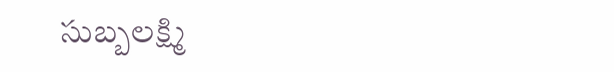సుబ్బలక్ష్మి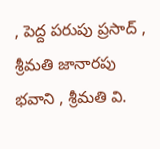, పెద్ద పరుపు ప్రసాద్ , శ్రీమతి జానారపు భవాని , శ్రీమతి వి.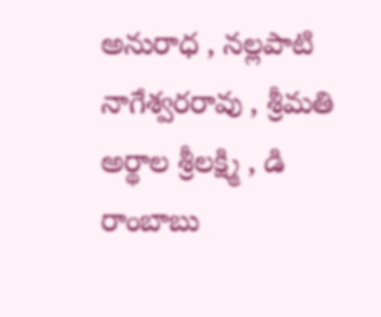అనురాధ , నల్లపాటి నాగేశ్వరరావు , శ్రీమతి అర్థాల శ్రీలక్ష్మి , డి రాంబాబు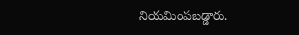నియమింపబడ్డారు.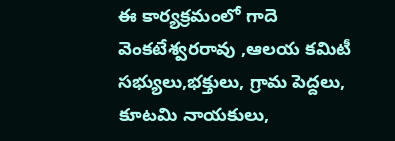ఈ కార్యక్రమంలో గాదె వెంకటేశ్వరరావు ,ఆలయ కమిటీ సభ్యులు,భక్తులు, గ్రామ పెద్దలు, కూటమి నాయకులు,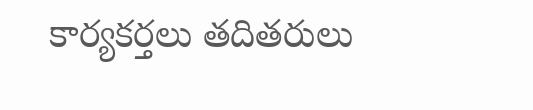కార్యకర్తలు తదితరులు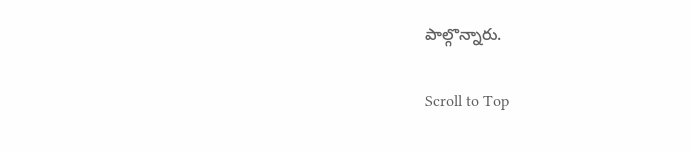పాల్గొన్నారు.

Scroll to Top